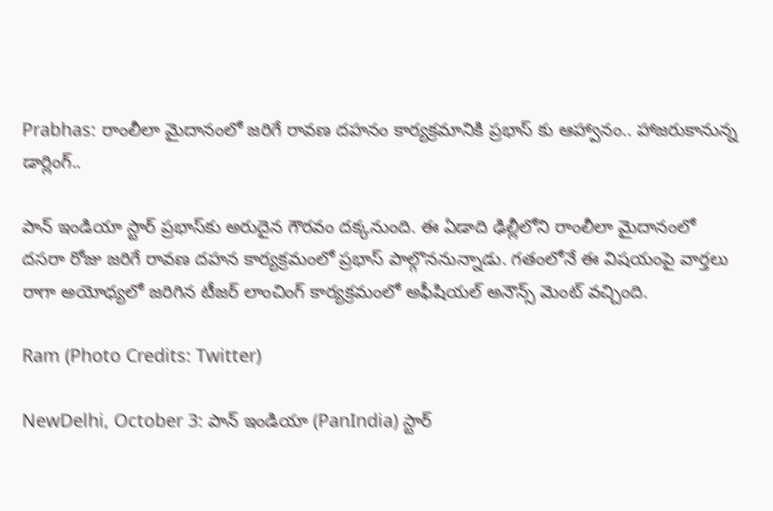Prabhas: రాంలీలా మైదానంలో జరిగే రావణ దహనం కార్యక్రమానికి ప్రభాస్ కు ఆహ్వానం.. హాజరుకానున్న డార్లింగ్..

పాన్ ఇండియా స్టార్ ప్రభాస్‌కు అరుదైన గౌరవం దక్కనుంది. ఈ ఏడాది ఢిల్లీలోని రాంలీలా మైదానంలో దసరా రోజు జరిగే రావణ దహన కార్యక్రమంలో ప్రభాస్ పాల్గొననున్నాడు. గతంలోనే ఈ విషయంపై వార్తలు రాగా అయోధ్యలో జరిగిన టీజర్ లాంచింగ్ కార్యక్రమంలో అఫీషియల్‌ అనౌన్స్‌ మెంట్ వచ్చింది.

Ram (Photo Credits: Twitter)

NewDelhi, October 3: పాన్ ఇండియా (PanIndia) స్టార్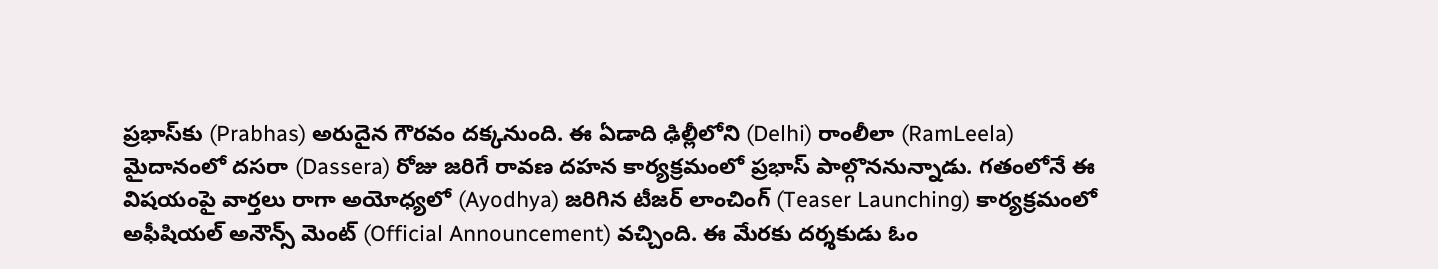ప్రభాస్‌కు (Prabhas) అరుదైన గౌరవం దక్కనుంది. ఈ ఏడాది ఢిల్లీలోని (Delhi) రాంలీలా (RamLeela) మైదానంలో దసరా (Dassera) రోజు జరిగే రావణ దహన కార్యక్రమంలో ప్రభాస్ పాల్గొననున్నాడు. గతంలోనే ఈ విషయంపై వార్తలు రాగా అయోధ్యలో (Ayodhya) జరిగిన టీజర్ లాంచింగ్ (Teaser Launching) కార్యక్రమంలో అఫీషియల్‌ అనౌన్స్‌ మెంట్ (Official Announcement) వచ్చింది. ఈ మేరకు దర్శకుడు ఓం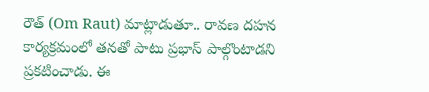రౌత్ (Om Raut) మాట్లాడుతూ.. రావణ దహన కార్యక్రమంలో తనతో పాటు ప్రభాస్ పాల్గొంటాడని ప్రకటించాడు. ఈ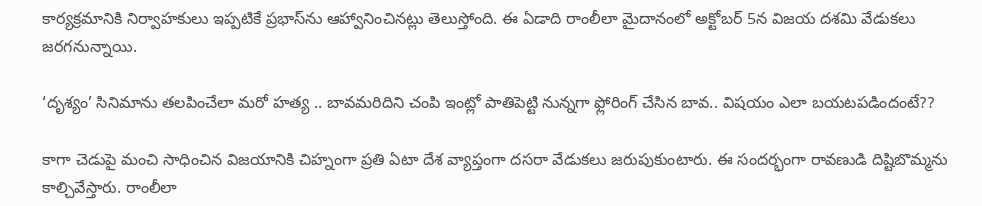కార్యక్రమానికి నిర్వాహకులు ఇప్పటికే ప్రభాస్‌ను ఆహ్వానించినట్లు తెలుస్తోంది. ఈ ఏడాది రాంలీలా మైదానంలో అక్టోబర్‌ 5న విజయ దశమి వేడుకలు జరగనున్నాయి.

‘దృశ్యం’ సినిమాను తలపించేలా మరో హత్య .. బావమరిదిని చంపి ఇంట్లో పాతిపెట్టి నున్నగా ఫ్లోరింగ్ చేసిన బావ.. విషయం ఎలా బయటపడిందంటే??

కాగా చెడుపై మంచి సాధించిన విజయానికి చిహ్నంగా ప్రతి ఏటా దేశ వ్యాప్తంగా దసరా వేడుకలు జరుపుకుంటారు. ఈ సందర్భంగా రావణుడి దిష్టిబొమ్మను కాల్చివేస్తారు. రాంలీలా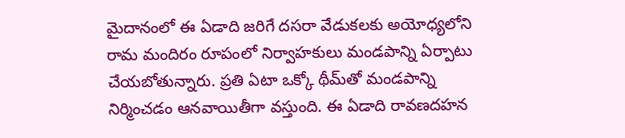మైదానంలో ఈ ఏడాది జరిగే దసరా వేడుకలకు అయోధ్యలోని రామ మందిరం రూపంలో నిర్వాహకులు మండపాన్ని ఏర్పాటు చేయబోతున్నారు. ప్రతి ఏటా ఒక్కో థీమ్‌తో మండపాన్ని నిర్మించడం ఆనవాయితీగా వస్తుంది. ఈ ఏడాది రావణదహన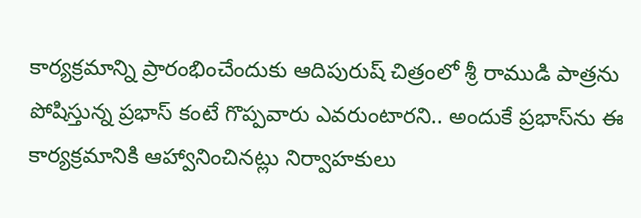కార్యక్రమాన్ని ప్రారంభించేందుకు ఆదిపురుష్‌ చిత్రంలో శ్రీ రాముడి పాత్రను పోషిస్తున్న ప్రభాస్ కంటే గొప్పవారు ఎవరుంటారని.. అందుకే ప్రభాస్‌ను ఈ కార్యక్రమానికి ఆహ్వానించినట్లు నిర్వాహకులు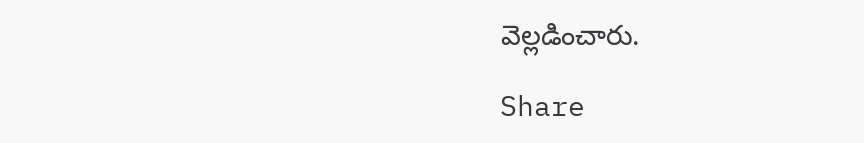వెల్లడించారు.

Share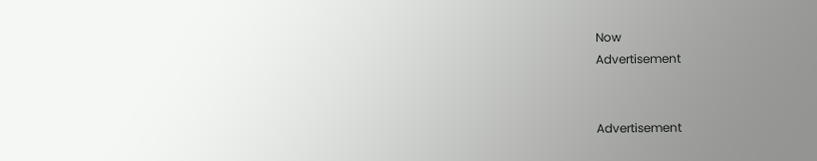Now
Advertisement


Advertisement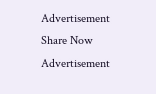Advertisement
Share Now
Advertisement